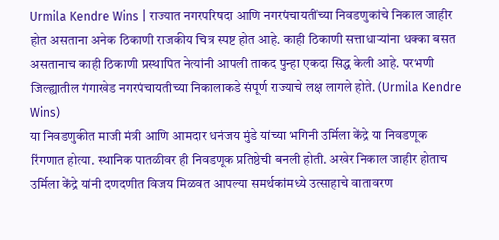Urmila Kendre Wins | राज्यात नगरपरिषदा आणि नगरपंचायतींच्या निवडणुकांचे निकाल जाहीर होत असताना अनेक ठिकाणी राजकीय चित्र स्पष्ट होत आहे. काही ठिकाणी सत्ताधाऱ्यांना धक्का बसत असतानाच काही ठिकाणी प्रस्थापित नेत्यांनी आपली ताकद पुन्हा एकदा सिद्ध केली आहे. परभणी जिल्ह्यातील गंगाखेड नगरपंचायतीच्या निकालाकडे संपूर्ण राज्याचे लक्ष लागले होते. (Urmila Kendre Wins)
या निवडणुकीत माजी मंत्री आणि आमदार धनंजय मुंडे यांच्या भगिनी उर्मिला केंद्रे या निवडणूक रिंगणात होत्या. स्थानिक पातळीवर ही निवडणूक प्रतिष्ठेची बनली होती. अखेर निकाल जाहीर होताच उर्मिला केंद्रे यांनी दणदणीत विजय मिळवत आपल्या समर्थकांमध्ये उत्साहाचे वातावरण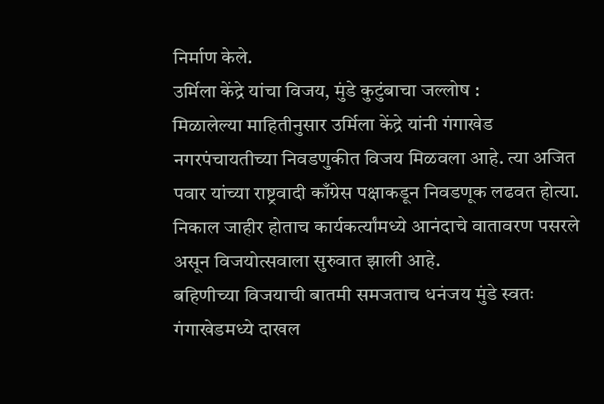निर्माण केले.
उर्मिला केंद्रे यांचा विजय, मुंडे कुटुंबाचा जल्लोष :
मिळालेल्या माहितीनुसार उर्मिला केंद्रे यांनी गंगाखेड नगरपंचायतीच्या निवडणुकीत विजय मिळवला आहे. त्या अजित पवार यांच्या राष्ट्रवादी काँग्रेस पक्षाकडून निवडणूक लढवत होत्या. निकाल जाहीर होताच कार्यकर्त्यांमध्ये आनंदाचे वातावरण पसरले असून विजयोत्सवाला सुरुवात झाली आहे.
बहिणीच्या विजयाची बातमी समजताच धनंजय मुंडे स्वतः गंगाखेडमध्ये दाखल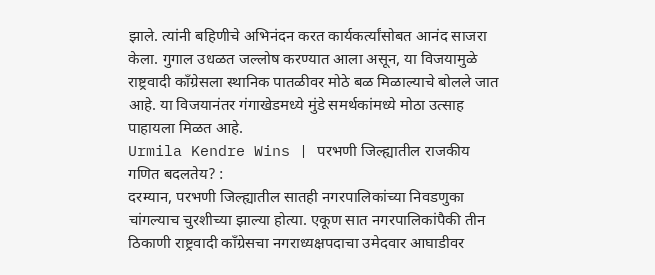झाले. त्यांनी बहिणीचे अभिनंदन करत कार्यकर्त्यांसोबत आनंद साजरा केला. गुगाल उधळत जल्लोष करण्यात आला असून, या विजयामुळे राष्ट्रवादी काँग्रेसला स्थानिक पातळीवर मोठे बळ मिळाल्याचे बोलले जात आहे. या विजयानंतर गंगाखेडमध्ये मुंडे समर्थकांमध्ये मोठा उत्साह पाहायला मिळत आहे.
Urmila Kendre Wins | परभणी जिल्ह्यातील राजकीय गणित बदलतेय? :
दरम्यान, परभणी जिल्ह्यातील सातही नगरपालिकांच्या निवडणुका चांगल्याच चुरशीच्या झाल्या होत्या. एकूण सात नगरपालिकांपैकी तीन ठिकाणी राष्ट्रवादी काँग्रेसचा नगराध्यक्षपदाचा उमेदवार आघाडीवर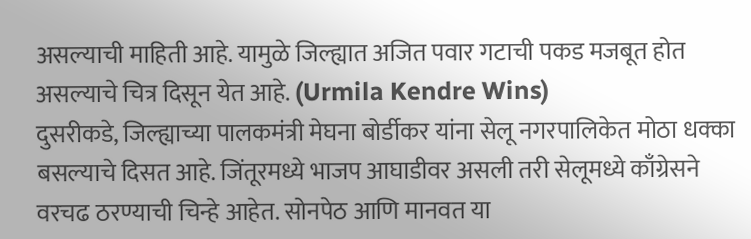असल्याची माहिती आहे. यामुळे जिल्ह्यात अजित पवार गटाची पकड मजबूत होत असल्याचे चित्र दिसून येत आहे. (Urmila Kendre Wins)
दुसरीकडे, जिल्ह्याच्या पालकमंत्री मेघना बोर्डीकर यांना सेलू नगरपालिकेत मोठा धक्का बसल्याचे दिसत आहे. जिंतूरमध्ये भाजप आघाडीवर असली तरी सेलूमध्ये काँग्रेसने वरचढ ठरण्याची चिन्हे आहेत. सोनपेठ आणि मानवत या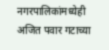नगरपालिकांमध्येही अजित पवार गटाच्या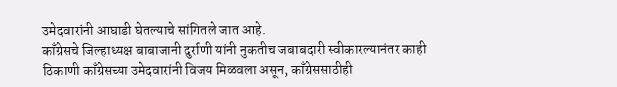उमेदवारांनी आघाडी घेतल्याचे सांगितले जात आहे.
काँग्रेसचे जिल्हाध्यक्ष बाबाजानी दुर्राणी यांनी नुकतीच जबाबदारी स्वीकारल्यानंतर काही ठिकाणी काँग्रेसच्या उमेदवारांनी विजय मिळवला असून, काँग्रेससाठीही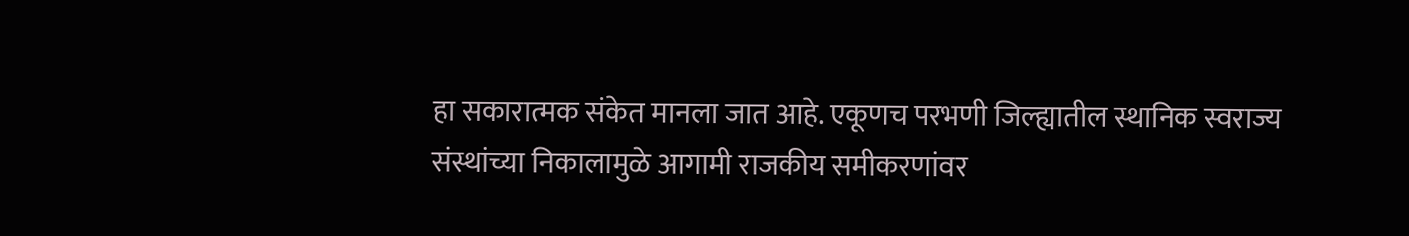हा सकारात्मक संकेत मानला जात आहे. एकूणच परभणी जिल्ह्यातील स्थानिक स्वराज्य संस्थांच्या निकालामुळे आगामी राजकीय समीकरणांवर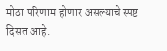मोठा परिणाम होणार असल्याचे स्पष्ट दिसत आहे.